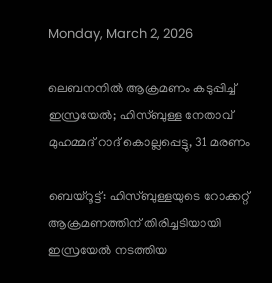Monday, March 2, 2026

ലെബനനില്‍ ആക്രമണം കടുപ്പിച്ച് ഇസ്രയേല്‍; ഹിസ്ബുള്ള നേതാവ് മുഹമ്മദ് റാദ് കൊല്ലപ്പെട്ടു, 31 മരണം

ബെയ്‌റൂട്ട്: ഹിസ്ബുള്ളയുടെ റോക്കറ്റ് ആക്രമണത്തിന് തിരിച്ചടിയായി
ഇസ്രയേല്‍ നടത്തിയ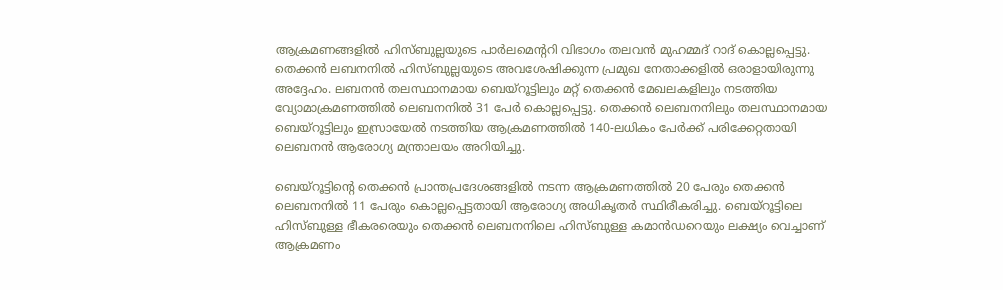ആക്രമണങ്ങളില്‍ ഹിസ്ബുല്ലയുടെ പാര്‍ലമെന്ററി വിഭാഗം തലവന്‍ മുഹമ്മദ് റാദ് കൊല്ലപ്പെട്ടു. തെക്കന്‍ ലബനനില്‍ ഹിസ്ബുല്ലയുടെ അവശേഷിക്കുന്ന പ്രമുഖ നേതാക്കളില്‍ ഒരാളായിരുന്നു അദ്ദേഹം. ലബനന്‍ തലസ്ഥാനമായ ബെയ്റൂട്ടിലും മറ്റ് തെക്കന്‍ മേഖലകളിലും നടത്തിയ വ്യോമാക്രമണത്തില്‍ ലെബനനില്‍ 31 പേര്‍ കൊല്ലപ്പെട്ടു. തെക്കന്‍ ലെബനനിലും തലസ്ഥാനമായ ബെയ്‌റൂട്ടിലും ഇസ്രായേല്‍ നടത്തിയ ആക്രമണത്തില്‍ 140-ലധികം പേര്‍ക്ക് പരിക്കേറ്റതായി ലെബനന്‍ ആരോഗ്യ മന്ത്രാലയം അറിയിച്ചു.

ബെയ്‌റൂട്ടിന്റെ തെക്കന്‍ പ്രാന്തപ്രദേശങ്ങളില്‍ നടന്ന ആക്രമണത്തില്‍ 20 പേരും തെക്കന്‍ ലെബനനില്‍ 11 പേരും കൊല്ലപ്പെട്ടതായി ആരോഗ്യ അധികൃതര്‍ സ്ഥിരീകരിച്ചു. ബെയ്‌റൂട്ടിലെ ഹിസ്ബുള്ള ഭീകരരെയും തെക്കന്‍ ലെബനനിലെ ഹിസ്ബുള്ള കമാന്‍ഡറെയും ലക്ഷ്യം വെച്ചാണ് ആക്രമണം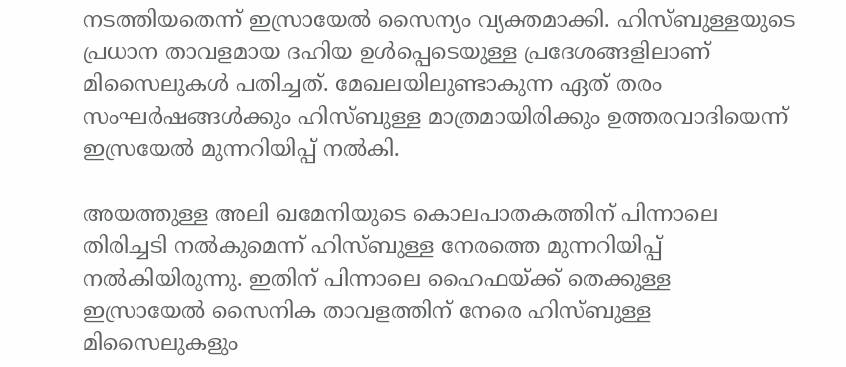നടത്തിയതെന്ന് ഇസ്രായേല്‍ സൈന്യം വ്യക്തമാക്കി. ഹിസ്ബുള്ളയുടെ പ്രധാന താവളമായ ദഹിയ ഉള്‍പ്പെടെയുള്ള പ്രദേശങ്ങളിലാണ് മിസൈലുകള്‍ പതിച്ചത്. മേഖലയിലുണ്ടാകുന്ന ഏത് തരം സംഘര്‍ഷങ്ങള്‍ക്കും ഹിസ്ബുള്ള മാത്രമായിരിക്കും ഉത്തരവാദിയെന്ന് ഇസ്രയേല്‍ മുന്നറിയിപ്പ് നല്‍കി.

അയത്തുള്ള അലി ഖമേനിയുടെ കൊലപാതകത്തിന് പിന്നാലെ തിരിച്ചടി നല്‍കുമെന്ന് ഹിസ്ബുള്ള നേരത്തെ മുന്നറിയിപ്പ് നല്‍കിയിരുന്നു. ഇതിന് പിന്നാലെ ഹൈഫയ്ക്ക് തെക്കുള്ള ഇസ്രായേല്‍ സൈനിക താവളത്തിന് നേരെ ഹിസ്ബുള്ള മിസൈലുകളും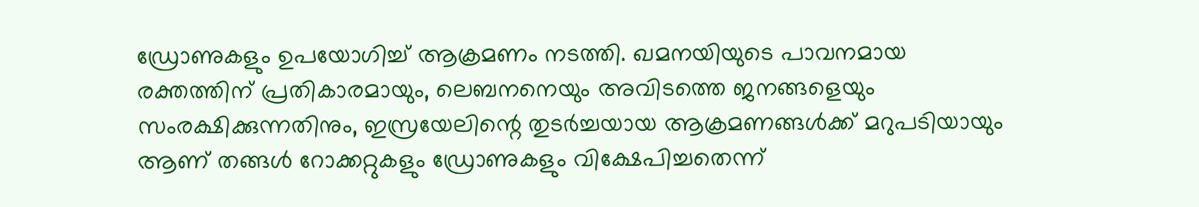ഡ്രോണുകളും ഉപയോഗിച്ച് ആക്രമണം നടത്തി. ഖമനയിയുടെ പാവനമായ രക്തത്തിന് പ്രതികാരമായും, ലെബനനെയും അവിടത്തെ ജനങ്ങളെയും സംരക്ഷിക്കുന്നതിനും, ഇസ്രയേലിന്റെ തുടര്‍ച്ചയായ ആക്രമണങ്ങള്‍ക്ക് മറുപടിയായും ആണ് തങ്ങള്‍ റോക്കറ്റുകളും ഡ്രോണുകളും വിക്ഷേപിച്ചതെന്ന്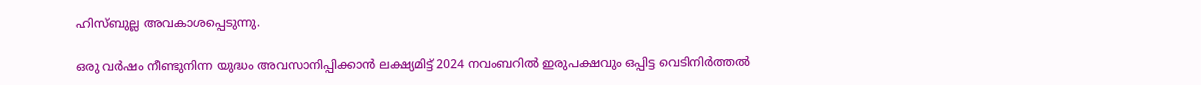ഹിസ്ബുല്ല അവകാശപ്പെടുന്നു.

ഒരു വര്‍ഷം നീണ്ടുനിന്ന യുദ്ധം അവസാനിപ്പിക്കാന്‍ ലക്ഷ്യമിട്ട് 2024 നവംബറില്‍ ഇരുപക്ഷവും ഒപ്പിട്ട വെടിനിര്‍ത്തല്‍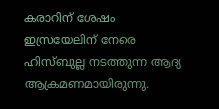കരാറിന് ശേഷം ഇസ്രയേലിന് നേരെ ഹിസ്ബുല്ല നടത്തുന്ന ആദ്യ ആക്രമണമായിരുന്നു.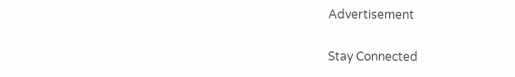Advertisement

Stay Connected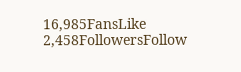16,985FansLike
2,458FollowersFollow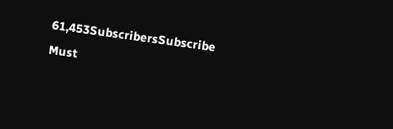61,453SubscribersSubscribe
Must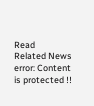Read
Related News
error: Content is protected !!